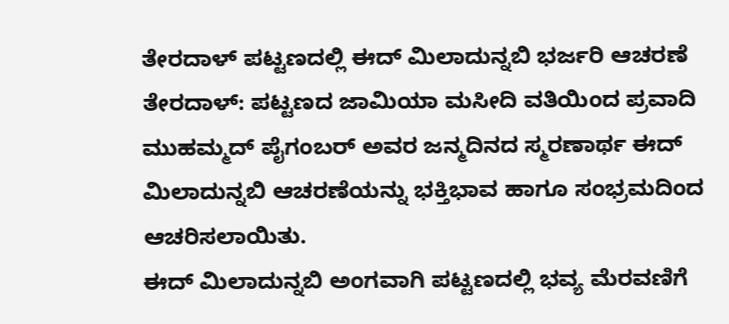ತೇರದಾಳ್ ಪಟ್ಟಣದಲ್ಲಿ ಈದ್ ಮಿಲಾದುನ್ನಬಿ ಭರ್ಜರಿ ಆಚರಣೆ
ತೇರದಾಳ್: ಪಟ್ಟಣದ ಜಾಮಿಯಾ ಮಸೀದಿ ವತಿಯಿಂದ ಪ್ರವಾದಿ ಮುಹಮ್ಮದ್ ಪೈಗಂಬರ್ ಅವರ ಜನ್ಮದಿನದ ಸ್ಮರಣಾರ್ಥ ಈದ್ ಮಿಲಾದುನ್ನಬಿ ಆಚರಣೆಯನ್ನು ಭಕ್ತಿಭಾವ ಹಾಗೂ ಸಂಭ್ರಮದಿಂದ ಆಚರಿಸಲಾಯಿತು.
ಈದ್ ಮಿಲಾದುನ್ನಬಿ ಅಂಗವಾಗಿ ಪಟ್ಟಣದಲ್ಲಿ ಭವ್ಯ ಮೆರವಣಿಗೆ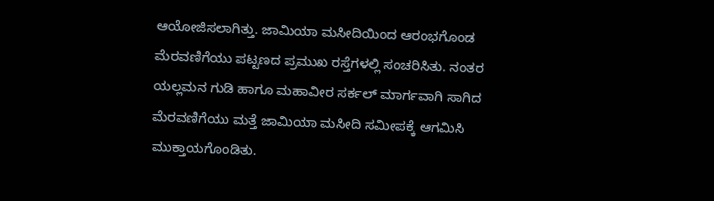ಆಯೋಜಿಸಲಾಗಿತ್ತು. ಜಾಮಿಯಾ ಮಸೀದಿಯಿಂದ ಆರಂಭಗೊಂಡ ಮೆರವಣಿಗೆಯು ಪಟ್ಟಣದ ಪ್ರಮುಖ ರಸ್ತೆಗಳಲ್ಲಿ ಸಂಚರಿಸಿತು. ನಂತರ ಯಲ್ಲಮನ ಗುಡಿ ಹಾಗೂ ಮಹಾವೀರ ಸರ್ಕಲ್ ಮಾರ್ಗವಾಗಿ ಸಾಗಿದ ಮೆರವಣಿಗೆಯು ಮತ್ತೆ ಜಾಮಿಯಾ ಮಸೀದಿ ಸಮೀಪಕ್ಕೆ ಆಗಮಿಸಿ ಮುಕ್ತಾಯಗೊಂಡಿತು.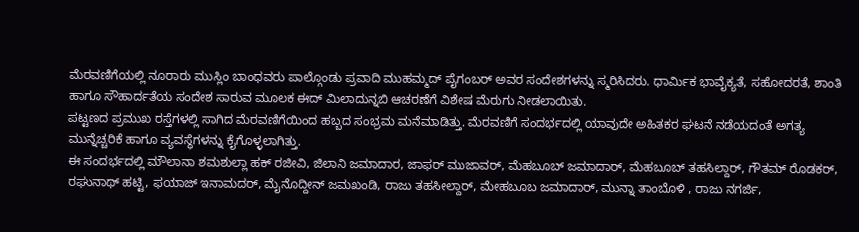ಮೆರವಣಿಗೆಯಲ್ಲಿ ನೂರಾರು ಮುಸ್ಲಿಂ ಬಾಂಧವರು ಪಾಲ್ಗೊಂಡು ಪ್ರವಾದಿ ಮುಹಮ್ಮದ್ ಪೈಗಂಬರ್ ಅವರ ಸಂದೇಶಗಳನ್ನು ಸ್ಮರಿಸಿದರು. ಧಾರ್ಮಿಕ ಭಾವೈಕ್ಯತೆ, ಸಹೋದರತೆ, ಶಾಂತಿ ಹಾಗೂ ಸೌಹಾರ್ದತೆಯ ಸಂದೇಶ ಸಾರುವ ಮೂಲಕ ಈದ್ ಮಿಲಾದುನ್ನಬಿ ಆಚರಣೆಗೆ ವಿಶೇಷ ಮೆರುಗು ನೀಡಲಾಯಿತು.
ಪಟ್ಟಣದ ಪ್ರಮುಖ ರಸ್ತೆಗಳಲ್ಲಿ ಸಾಗಿದ ಮೆರವಣಿಗೆಯಿಂದ ಹಬ್ಬದ ಸಂಭ್ರಮ ಮನೆಮಾಡಿತ್ತು. ಮೆರವಣಿಗೆ ಸಂದರ್ಭದಲ್ಲಿ ಯಾವುದೇ ಅಹಿತಕರ ಘಟನೆ ನಡೆಯದಂತೆ ಅಗತ್ಯ ಮುನ್ನೆಚ್ಚರಿಕೆ ಹಾಗೂ ವ್ಯವಸ್ಥೆಗಳನ್ನು ಕೈಗೊಳ್ಳಲಾಗಿತ್ತು.
ಈ ಸಂದರ್ಭದಲ್ಲಿ ಮೌಲಾನಾ ಶಮಶುಲ್ಲಾ ಹಕ್ ರಜೀವಿ, ಜಿಲಾನಿ ಜಮಾದಾರ, ಜಾಫರ್ ಮುಜಾವರ್, ಮೆಹಬೂಬ್ ಜಮಾದಾರ್, ಮೆಹಬೂಬ್ ತಹಸಿಲ್ದಾರ್, ಗೌತಮ್ ರೊಡಕರ್, ರಘುನಾಥ್ ಹಟ್ಟಿ, ಫಯಾಜ್ ಇನಾಮದರ್, ಮೈನೊದ್ದೀನ್ ಜಮಖಂಡಿ, ರಾಜು ತಹಸೀಲ್ದಾರ್, ಮೇಹಬೂಬ ಜಮಾದಾರ್, ಮುನ್ನಾ ತಾಂಬೊಳಿ , ರಾಜು ನಗರ್ಜಿ,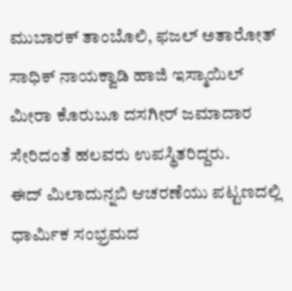ಮುಬಾರಕ್ ತಾಂಬೊಲಿ, ಫಜಲ್ ಅತಾರೋತ್ ಸಾಧಿಕ್ ನಾಯಕ್ವಾಡಿ ಹಾಜಿ ಇಸ್ಮಾಯಿಲ್ ಮೀರಾ ಕೊರುಬೂ ದಸಗೀರ್ ಜಮಾದಾರ ಸೇರಿದಂತೆ ಹಲವರು ಉಪಸ್ಥಿತರಿದ್ದರು.
ಈದ್ ಮಿಲಾದುನ್ನಬಿ ಆಚರಣೆಯು ಪಟ್ಟಣದಲ್ಲಿ ಧಾರ್ಮಿಕ ಸಂಭ್ರಮದ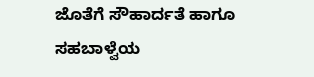ಜೊತೆಗೆ ಸೌಹಾರ್ದತೆ ಹಾಗೂ ಸಹಬಾಳ್ವೆಯ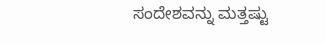ಸಂದೇಶವನ್ನು ಮತ್ತಷ್ಟು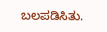ಬಲಪಡಿಸಿತು.